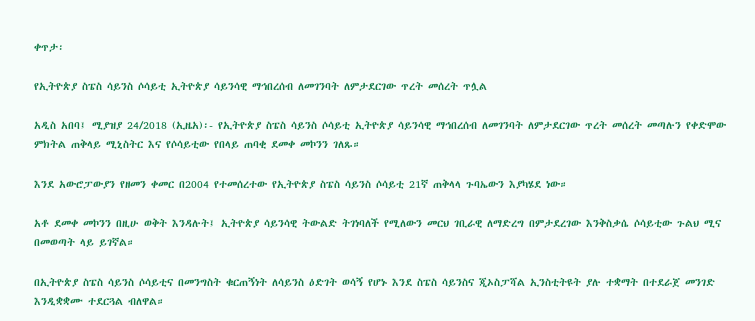ቀጥታ፡

የኢትዮጵያ ስፔስ ሳይንስ ሶሳይቲ ኢትዮጵያ ሳይንሳዊ ማኅበረሰብ ለመገንባት ለምታደርገው ጥረት መሰረት ጥሏል

አዲስ አበባ፤ ሚያዝያ 24/2018 (ኢዜአ)፡- የኢትዮጵያ ስፔስ ሳይንስ ሶሳይቲ ኢትዮጵያ ሳይንሳዊ ማኅበረሰብ ለመገንባት ለምታደርገው ጥረት መሰረት መጣሉን የቀድሞው ምክትል ጠቅላይ ሚኒስትር እና የሶሳይቲው የበላይ ጠባቂ ደመቀ መኮንን ገለጹ።

እንደ አውሮፓውያን የዘመን ቀመር በ2004 የተመሰረተው የኢትዮጵያ ስፔስ ሳይንስ ሶሳይቲ 21ኛ ጠቅላላ ጉባኤውን እያካሄደ ነው።

አቶ ደመቀ መኮንን በዚሁ ወቅት እንዳሉት፤ ኢትዮጵያ ሳይንሳዊ ትውልድ ትገነባለች የሚለውን መርህ ገቢራዊ ለማድረግ በምታደረገው እንቅስቃሴ ሶሳይቲው ጉልህ ሚና በመወጣት ላይ ይገኛል።

በኢትዮጵያ ስፔስ ሳይንስ ሶሳይቲና በመንግስት ቁርጠኝነት ለሳይንስ ዕድገት ወሳኝ የሆኑ እንደ ስፔስ ሳይንስና ጂኦስፓሻል ኢንስቲትዩት ያሉ ተቋማት በተደራጀ መንገድ እንዲቋቋሙ ተደርጓል ብለዋል።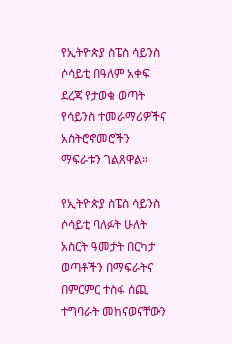የኢትዮጵያ ስፔስ ሳይንስ ሶሳይቲ በዓለም አቀፍ ደረጃ የታወቁ ወጣት የሳይንስ ተመራማሪዎችና አስትሮኖመሮችን ማፍራቱን ገልጸዋል።

የኢትዮጵያ ስፔስ ሳይንስ ሶሳይቲ ባለፉት ሁለት አስርት ዓመታት በርካታ ወጣቶችን በማፍራትና በምርምር ተስፋ ሰጪ ተግባራት መከናወናቸውን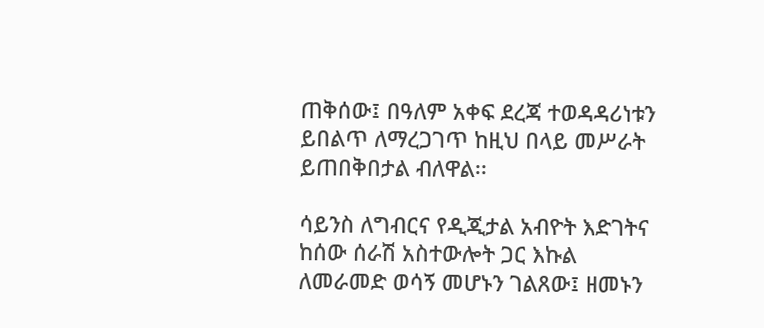ጠቅሰው፤ በዓለም አቀፍ ደረጃ ተወዳዳሪነቱን ይበልጥ ለማረጋገጥ ከዚህ በላይ መሥራት ይጠበቅበታል ብለዋል፡፡

ሳይንስ ለግብርና የዲጂታል አብዮት እድገትና ከሰው ሰራሽ አስተውሎት ጋር እኩል ለመራመድ ወሳኝ መሆኑን ገልጸው፤ ዘመኑን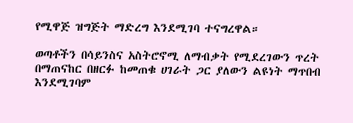የሚዋጅ ዝግጅት ማድረግ እንደሚገባ ተናግረዋል።

ወጣቶችን በሳይንስና አስትሮኖሚ ለማብቃት የሚደረገውን ጥረት በማጠናከር በዘርፉ ከመጠቁ ሀገራት ጋር ያለውን ልዩነት ማጥበብ እንደሚገባም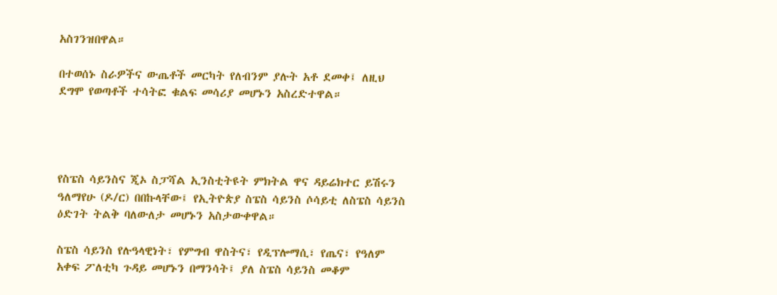አስገንዝበዋል።

በተወሰኑ ስራዎችና ውጤቶች መርካት የለብንም ያሉት አቶ ደመቀ፤ ለዚህ ደግሞ የወጣቶች ተሳትፎ ቁልፍ መሳሪያ መሆኑን አስረድተዋል።




የስፔስ ሳይንስና ጂኦ ስፓሻል ኢንስቲትዩት ምክትል ዋና ዳይሬክተር ይሽሩን ዓለማየሁ (ዶ/ር) በበኩላቸው፤ የኢትዮጵያ ስፔስ ሳይንስ ሶሳይቲ ለስፔስ ሳይንስ ዕድገት ትልቅ ባለውለታ መሆኑን አስታውቀዋል።

ስፔስ ሳይንስ የሉዓላዊነት፣ የምግብ ዋስትና፣ የዲፕሎማሲ፣ የጤና፣ የዓለም አቀፍ ፖለቲካ ጉዳይ መሆኑን በማንሳት፤ ያለ ስፔስ ሳይንስ መቆም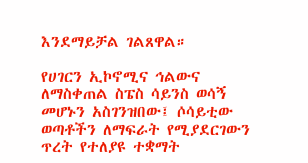እንደማይቻል ገልጸዋል።

የሀገርን ኢኮኖሚና ኅልውና ለማስቀጠል ስፔስ ሳይንስ ወሳኝ መሆኑን አስገንዝበው፤ ሶሳይቲው ወጣቶችን ለማፍራት የሚያደርገውን ጥረት የተለያዩ ተቋማት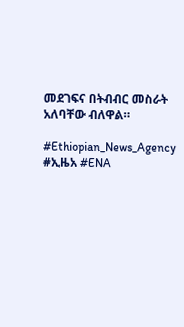መደገፍና በትብብር መስራት አለባቸው ብለዋል።

#Ethiopian_News_Agency #ኢዜአ #ENA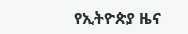የኢትዮጵያ ዜና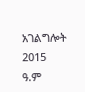አገልግሎት
2015
ዓ.ም